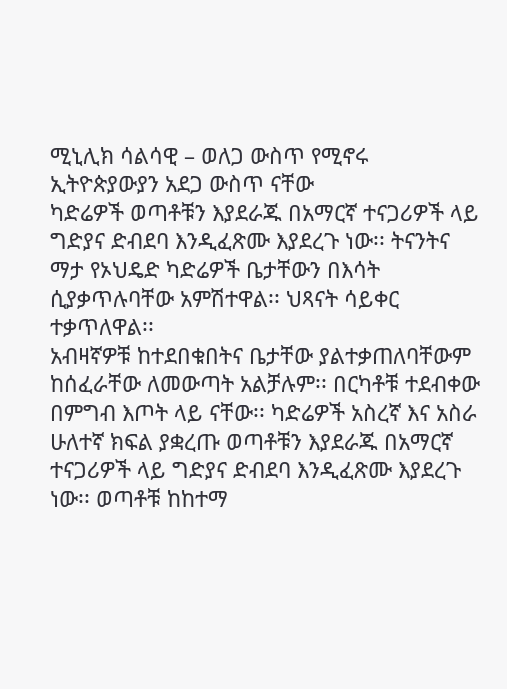ሚኒሊክ ሳልሳዊ – ወለጋ ውስጥ የሚኖሩ ኢትዮጵያውያን አደጋ ውስጥ ናቸው
ካድሬዎች ወጣቶቹን እያደራጁ በአማርኛ ተናጋሪዎች ላይ ግድያና ድብደባ እንዲፈጽሙ እያደረጉ ነው፡፡ ትናንትና ማታ የኦህዴድ ካድሬዎች ቤታቸውን በእሳት ሲያቃጥሉባቸው አምሽተዋል፡፡ ህጻናት ሳይቀር ተቃጥለዋል፡፡
አብዛኛዎቹ ከተደበቁበትና ቤታቸው ያልተቃጠለባቸውም ከሰፈራቸው ለመውጣት አልቻሉም፡፡ በርካቶቹ ተደብቀው በምግብ እጦት ላይ ናቸው፡፡ ካድሬዎች አስረኛ እና አስራ ሁለተኛ ክፍል ያቋረጡ ወጣቶቹን እያደራጁ በአማርኛ ተናጋሪዎች ላይ ግድያና ድብደባ እንዲፈጽሙ እያደረጉ ነው፡፡ ወጣቶቹ ከከተማ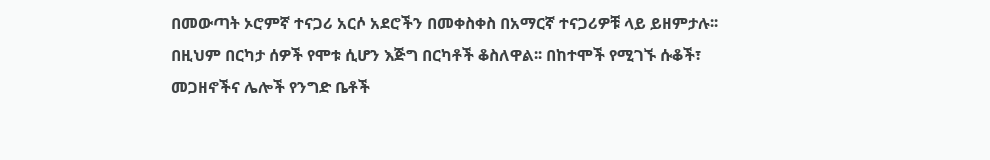በመውጣት ኦሮምኛ ተናጋሪ አርሶ አደሮችን በመቀስቀስ በአማርኛ ተናጋሪዎቹ ላይ ይዘምታሉ፡፡ በዚህም በርካታ ሰዎች የሞቱ ሲሆን እጅግ በርካቶች ቆስለዋል፡፡ በከተሞች የሚገኙ ሱቆች፣ መጋዘኖችና ሌሎች የንግድ ቤቶች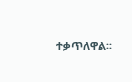ተቃጥለዋል፡፡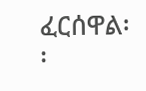ፈርሰዋል፡፡